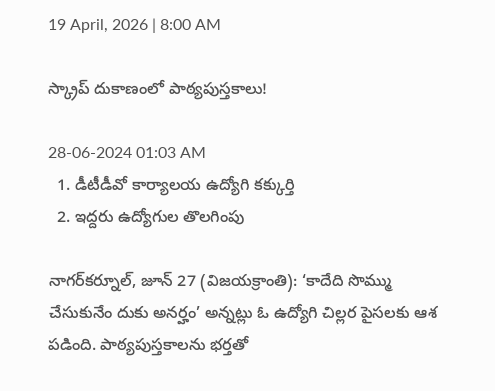19 April, 2026 | 8:00 AM

స్క్రాప్ దుకాణంలో పాఠ్యపుస్తకాలు!

28-06-2024 01:03 AM
  1. డీటీడీవో కార్యాలయ ఉద్యోగి కక్కుర్తి
  2. ఇద్దరు ఉద్యోగుల తొలగింపు

నాగర్‌కర్నూల్, జూన్ 27 (విజయక్రాంతి): ‘కాదేది సొమ్ము చేసుకునేం దుకు అనర్హం’ అన్నట్లు ఓ ఉద్యోగి చిల్లర పైసలకు ఆశ పడింది. పాఠ్యపుస్తకాలను భర్తతో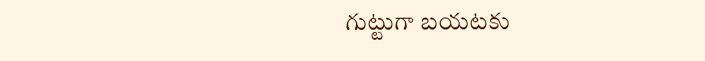గుట్టుగా బయటకు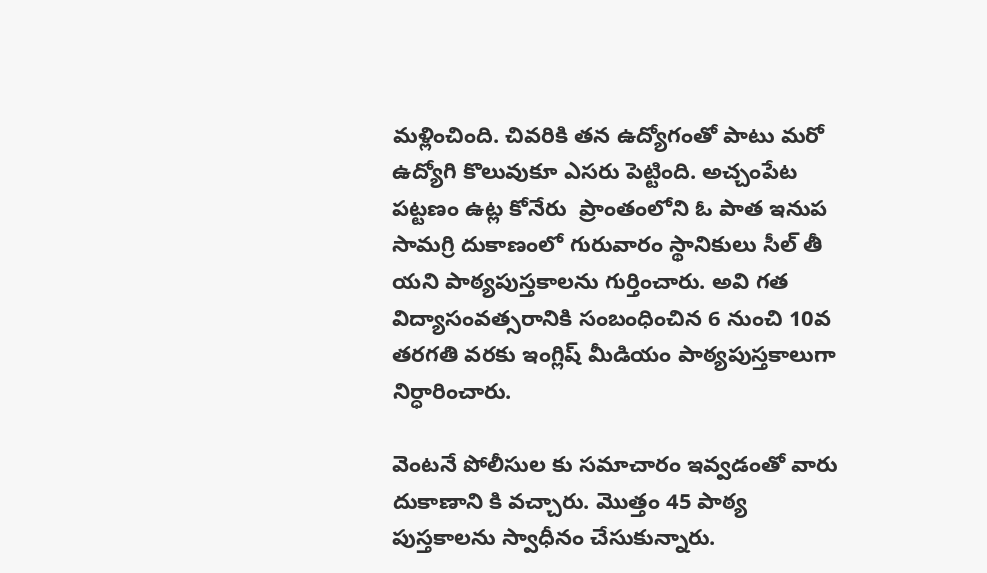మళ్లించింది. చివరికి తన ఉద్యోగంతో పాటు మరో ఉద్యోగి కొలువుకూ ఎసరు పెట్టింది. అచ్చంపేట పట్టణం ఉట్ల కోనేరు  ప్రాంతంలోని ఓ పాత ఇనుప సామగ్రి దుకాణంలో గురువారం స్థానికులు సీల్ తీ యని పాఠ్యపుస్తకాలను గుర్తించారు. అవి గత విద్యాసంవత్సరానికి సంబంధించిన 6 నుంచి 10వ తరగతి వరకు ఇంగ్లిష్ మీడియం పాఠ్యపుస్తకాలుగా నిర్ధారించారు.

వెంటనే పోలీసుల కు సమాచారం ఇవ్వడంతో వారు దుకాణాని కి వచ్చారు. మొత్తం 45 పాఠ్య పుస్తకాలను స్వాధీనం చేసుకున్నారు.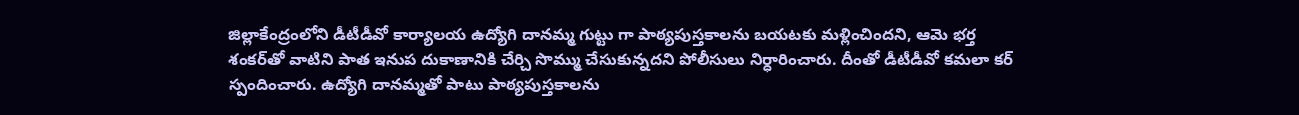జిల్లాకేంద్రంలోని డీటీడీవో కార్యాలయ ఉద్యోగి దానమ్మ గుట్టు గా పాఠ్యపుస్తకాలను బయటకు మళ్లించిందని, ఆమె భర్త శంకర్‌తో వాటిని పాత ఇనుప దుకాణానికి చేర్చి సొమ్ము చేసుకున్నదని పోలీసులు నిర్ధారించారు. దీంతో డీటీడీవో కమలా కర్ స్పందించారు. ఉద్యోగి దానమ్మతో పాటు పాఠ్యపుస్తకాలను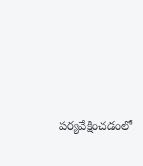పర్యవేక్షించడంలో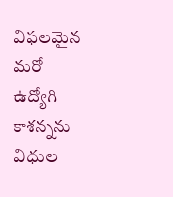విఫలమైన మరో ఉద్యోగి కాశన్నను విధుల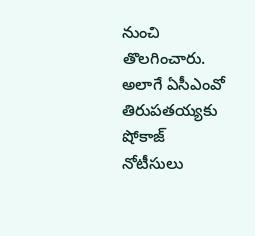నుంచి తొలగించారు. అలాగే ఏసీఎంవో తిరుపతయ్యకు షోకాజ్ నోటీసులు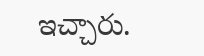ఇచ్చారు.